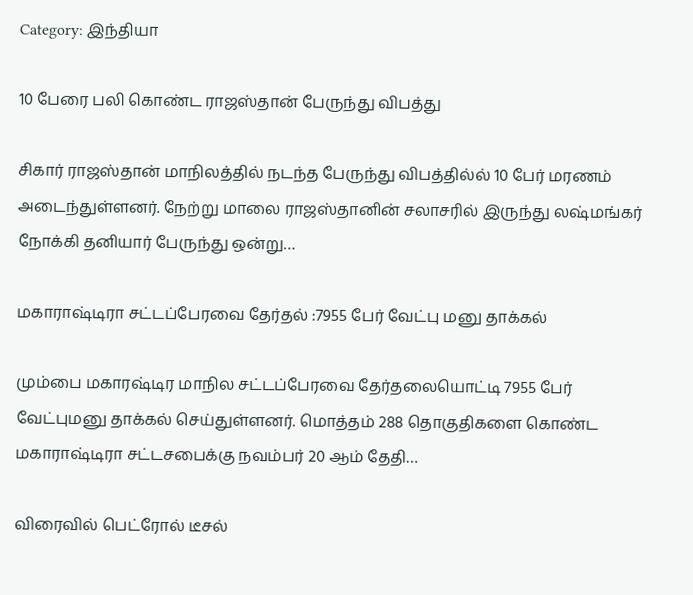Category: இந்தியா

10 பேரை பலி கொண்ட ராஜஸ்தான் பேருந்து விபத்து

சிகார் ராஜஸ்தான் மாநிலத்தில் நடந்த பேருந்து விபத்தில்ல் 10 பேர் மரணம் அடைந்துள்ளனர். நேற்று மாலை ராஜஸ்தானின் சலாசரில் இருந்து லஷ்மங்கர் நோக்கி தனியார் பேருந்து ஒன்று…

மகாராஷ்டிரா சட்டப்பேரவை தேர்தல் :7955 பேர் வேட்பு மனு தாக்கல்

மும்பை மகாரஷ்டிர மாநில சட்டப்பேரவை தேர்தலையொட்டி 7955 பேர் வேட்புமனு தாக்கல் செய்துள்ளனர். மொத்தம் 288 தொகுதிகளை கொண்ட மகாராஷ்டிரா சட்டசபைக்கு நவம்பர் 20 ஆம் தேதி…

விரைவில் பெட்ரோல் டீசல்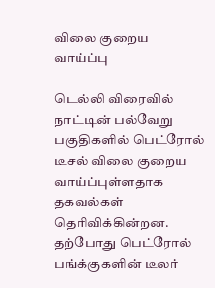விலை குறைய வாய்ப்பு

டெல்லி விரைவில் நாட்டின் பல்வேறு பகுதிகளில் பெட்ரோல் டீசல் விலை குறைய வாய்ப்புள்ளதாக தகவல்கள் தெரிவிக்கின்றன. தற்போது பெட்ரோல் பங்க்குகளின் டீலர்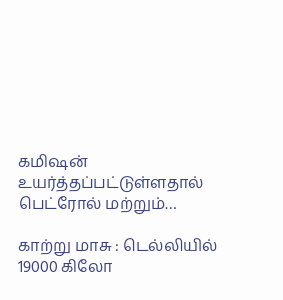கமிஷன் உயர்த்தப்பட்டுள்ளதால் பெட்ரோல் மற்றும்…

காற்று மாசு : டெல்லியில் 19000 கிலோ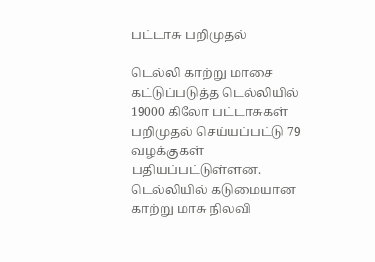பட்டாசு பறிமுதல்

டெல்லி காற்று மாசை கட்டுப்படுத்த டெல்லியில் 19000 கிலோ பட்டாசுகள் பறிமுதல் செய்யப்பட்டு 79 வழக்குகள் பதியப்பட்டுள்ளன. டெல்லியில் கடுமையான காற்று மாசு நிலவி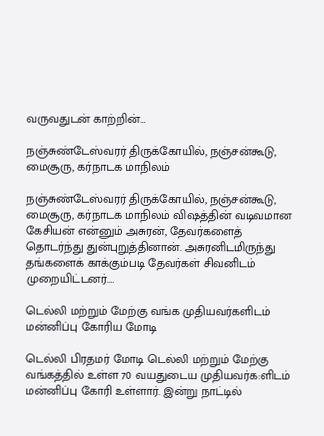வருவதுடன் காற்றின்…

நஞ்சுண்டேஸ்வரர் திருக்கோயில், நஞ்சன்கூடு, மைசூரு, கர்நாடக மாநிலம்

நஞ்சுண்டேஸ்வரர் திருக்கோயில், நஞ்சன்கூடு, மைசூரு, கர்நாடக மாநிலம் விஷத்தின் வடிவமான கேசியன் என்னும் அசுரன், தேவர்களைத் தொடர்ந்து துன்புறுத்தினான். அசுரனிடமிருந்து தங்களைக் காக்கும்படி தேவர்கள் சிவனிடம் முறையிட்டனர்.…

டெல்லி மற்றும் மேற்கு வங்க முதியவர்களிடம் மன்னிப்பு கோரிய மோடி

டெல்லி பிரதமர் மோடி டெல்லி மற்றும் மேற்கு வங்கத்தில் உள்ள 70 வயதுடைய முதியவர்க:ளிடம் மன்னிப்பு கோரி உள்ளார். இன்று நாட்டில்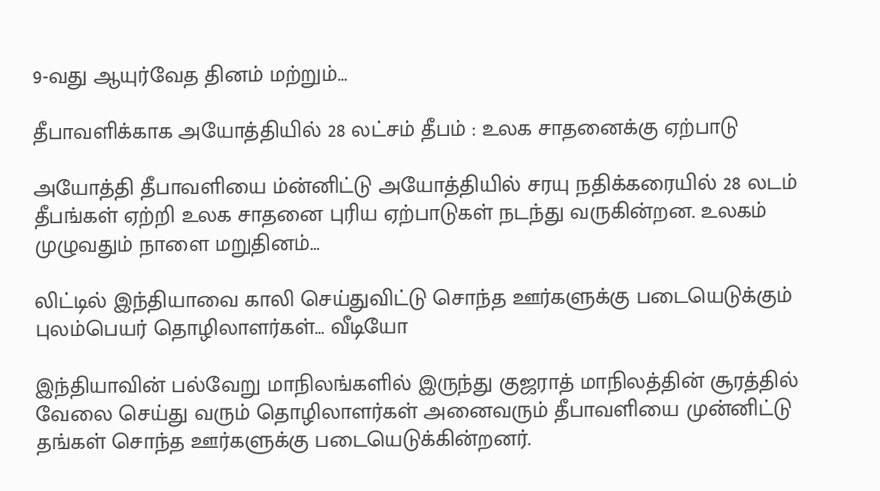9-வது ஆயுர்வேத தினம் மற்றும்…

தீபாவளிக்காக அயோத்தியில் 28 லட்சம் தீபம் : உலக சாதனைக்கு ஏற்பாடு

அயோத்தி தீபாவளியை ம்ன்னிட்டு அயோத்தியில் சரயு நதிக்கரையில் 28 லடம் தீபங்கள் ஏற்றி உலக சாதனை புரிய ஏற்பாடுகள் நடந்து வருகின்றன. உலகம் முழுவதும் நாளை மறுதினம்…

லிட்டில் இந்தியாவை காலி செய்துவிட்டு சொந்த ஊர்களுக்கு படையெடுக்கும் புலம்பெயர் தொழிலாளர்கள்… வீடியோ

இந்தியாவின் பல்வேறு மாநிலங்களில் இருந்து குஜராத் மாநிலத்தின் சூரத்தில் வேலை செய்து வரும் தொழிலாளர்கள் அனைவரும் தீபாவளியை முன்னிட்டு தங்கள் சொந்த ஊர்களுக்கு படையெடுக்கின்றனர்.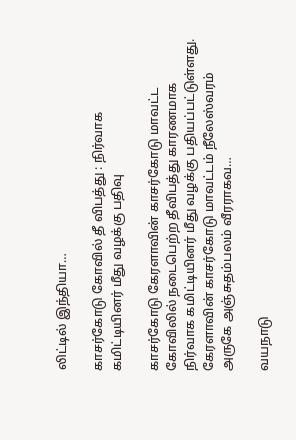லிட்டில் இந்தியா…

காசர்கோடு கோவில் தீ விபத்து : நிர்வாக கமிட்டியினர் மீது வழக்கு பதிவு

காசர்கோடு கேரளாவின் காசர்கோடு மாவட்ட கோவிலில் நடைபெற்ற தீவிபத்து காரணமாக நிர்வாக கமிட்டியினர் மீது வழக்கு பதியப்பட்டுள்ளது. கேரளாவின் காசர்கோடு மாவட்டம் நீலேஸ்வரம் அருகே அஞ்சுதம்பலம் வீரராகவ…

வயநாடு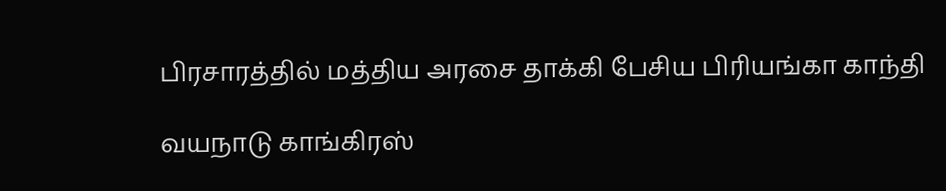பிரசாரத்தில் மத்திய அரசை தாக்கி பேசிய பிரியங்கா காந்தி

வயநாடு காங்கிரஸ்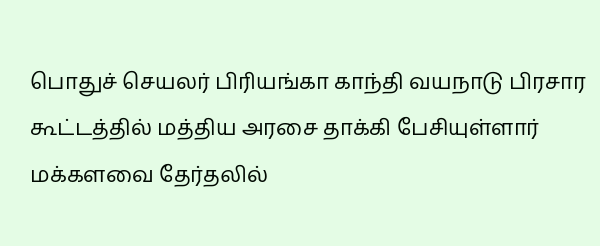பொதுச் செயலர் பிரியங்கா காந்தி வயநாடு பிரசார கூட்டத்தில் மத்திய அரசை தாக்கி பேசியுள்ளார் மக்களவை தேர்தலில்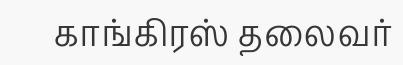காங்கிரஸ் தலைவர்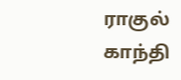ராகுல் காந்தி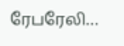ரேபரேலி…